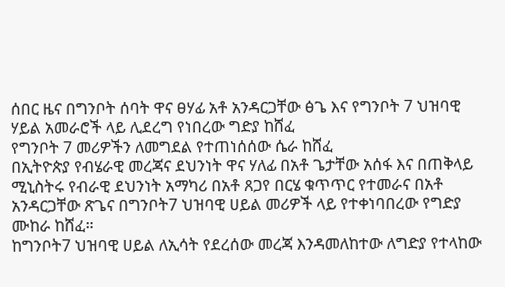ሰበር ዜና በግንቦት ሰባት ዋና ፀሃፊ አቶ አንዳርጋቸው ፅጌ እና የግንቦት 7 ህዝባዊ ሃይል አመራሮች ላይ ሊደረግ የነበረው ግድያ ከሸፈ
የግንቦት 7 መሪዎችን ለመግደል የተጠነሰሰው ሴራ ከሸፈ
በኢትዮጵያ የብሄራዊ መረጃና ደህንነት ዋና ሃለፊ በአቶ ጌታቸው አሰፋ እና በጠቅላይ ሚኒስትሩ የብራዊ ደህንነት አማካሪ በአቶ ጸጋየ በርሄ ቁጥጥር የተመራና በአቶ አንዳርጋቸው ጽጌና በግንቦት7 ህዝባዊ ሀይል መሪዎች ላይ የተቀነባበረው የግድያ ሙከራ ከሸፈ።
ከግንቦት7 ህዝባዊ ሀይል ለኢሳት የደረሰው መረጃ እንዳመለከተው ለግድያ የተላከው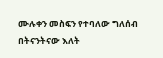ሙሉቀን መስፍን የተባለው ግለሰብ በትናንትናው እለት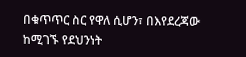በቁጥጥር ስር የዋለ ሲሆን፣ በእየደረጃው ከሚገኙ የደህንነት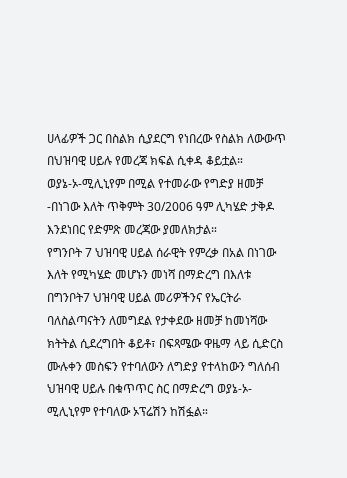ሀላፊዎች ጋር በስልክ ሲያደርግ የነበረው የስልክ ለውውጥ በህዝባዊ ሀይሉ የመረጃ ክፍል ሲቀዳ ቆይቷል።
ወያኔ-ኦ-ሚሊኒየም በሚል የተመራው የግድያ ዘመቻ -በነገው እለት ጥቅምት 30/2006 ዓም ሊካሄድ ታቅዶ እንደነበር የድምጽ መረጃው ያመለክታል።
የግንቦት 7 ህዝባዊ ሀይል ሰራዊት የምረቃ በአል በነገው እለት የሚካሄድ መሆኑን መነሻ በማድረግ በእለቱ በግንቦት7 ህዝባዊ ሀይል መሪዎችንና የኤርትራ ባለስልጣናትን ለመግደል የታቀደው ዘመቻ ከመነሻው ክትትል ሲደረግበት ቆይቶ፣ በፍጻሜው ዋዜማ ላይ ሲድርስ ሙሉቀን መስፍን የተባለውን ለግድያ የተላከውን ግለሰብ ህዝባዊ ሀይሉ በቁጥጥር ስር በማድረግ ወያኔ-ኦ-ሚሊኒየም የተባለው ኦፕሬሽን ከሽፏል።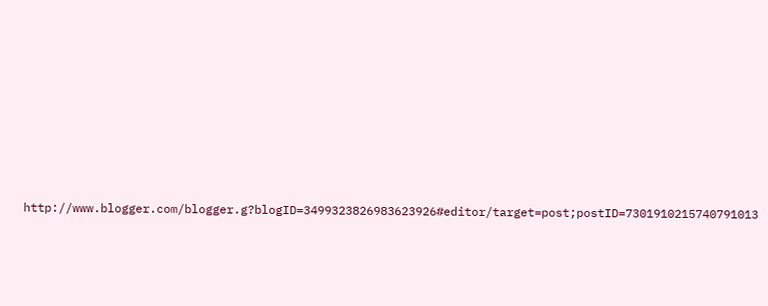http://www.blogger.com/blogger.g?blogID=3499323826983623926#editor/target=post;postID=7301910215740791013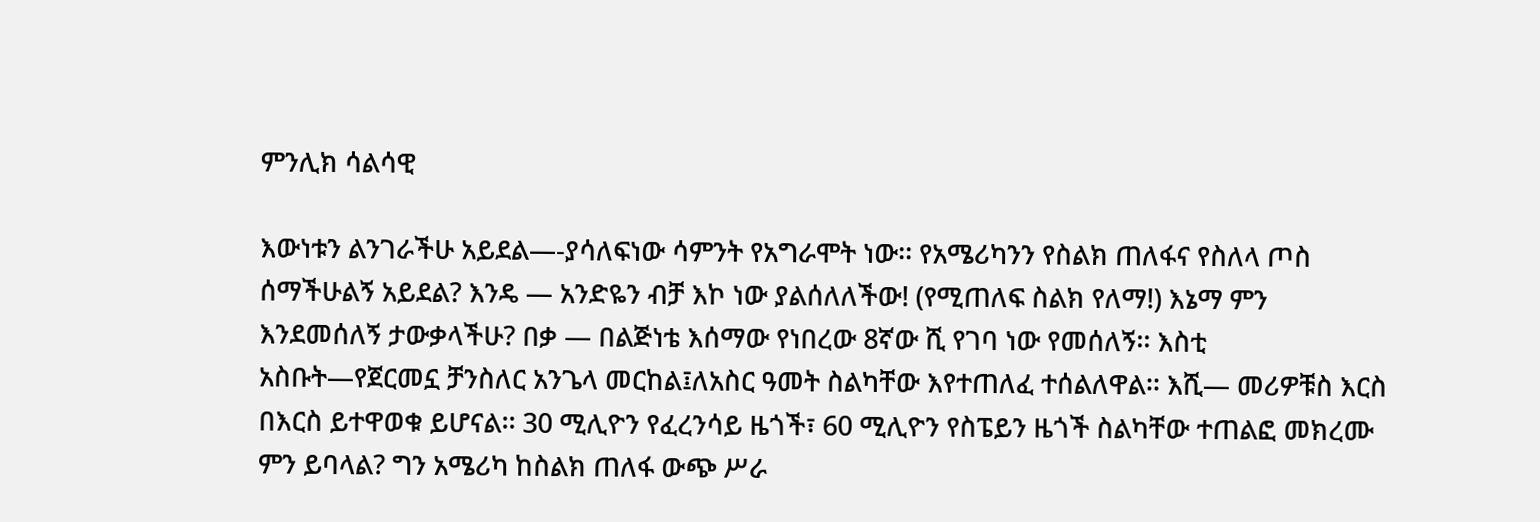ምንሊክ ሳልሳዊ

እውነቱን ልንገራችሁ አይደል—-ያሳለፍነው ሳምንት የአግራሞት ነው፡፡ የአሜሪካንን የስልክ ጠለፋና የስለላ ጦስ
ሰማችሁልኝ አይደል? እንዴ — አንድዬን ብቻ እኮ ነው ያልሰለለችው! (የሚጠለፍ ስልክ የለማ!) እኔማ ምን
እንደመሰለኝ ታውቃላችሁ? በቃ — በልጅነቴ እሰማው የነበረው 8ኛው ሺ የገባ ነው የመሰለኝ፡፡ እስቲ
አስቡት—የጀርመኗ ቻንስለር አንጌላ መርከል፤ለአስር ዓመት ስልካቸው እየተጠለፈ ተሰልለዋል፡፡ እሺ— መሪዎቹስ እርስ
በእርስ ይተዋወቁ ይሆናል፡፡ 30 ሚሊዮን የፈረንሳይ ዜጎች፣ 60 ሚሊዮን የስፔይን ዜጎች ስልካቸው ተጠልፎ መክረሙ
ምን ይባላል? ግን አሜሪካ ከስልክ ጠለፋ ውጭ ሥራ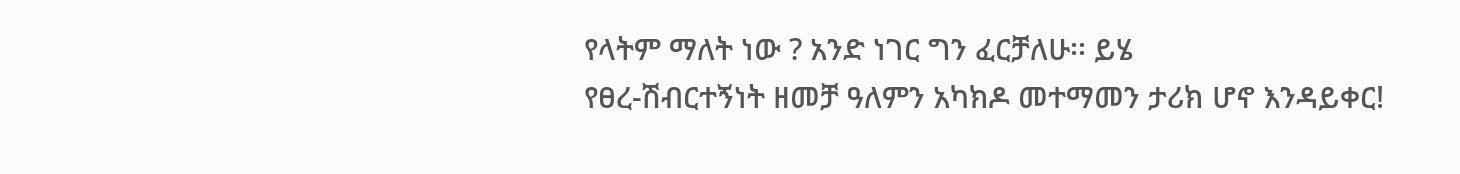የላትም ማለት ነው ? አንድ ነገር ግን ፈርቻለሁ፡፡ ይሄ
የፀረ-ሽብርተኝነት ዘመቻ ዓለምን አካክዶ መተማመን ታሪክ ሆኖ እንዳይቀር!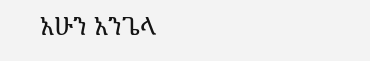አሁን አንጌላ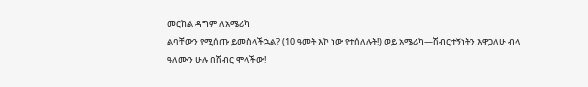መርከል ዳግም ለአሜሪካ
ልባቸውን የሚሰጡ ይመስላችኋል? (10 ዓመት እኮ ነው የተሰለሉት!) ወይ አሜሪካ—ሽብርተኝነትን እዋጋለሁ ብላ
ዓለሙን ሁሉ በሽብር ሞላችው!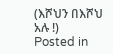(እሾህን በእሾህ አሉ !)
Posted in